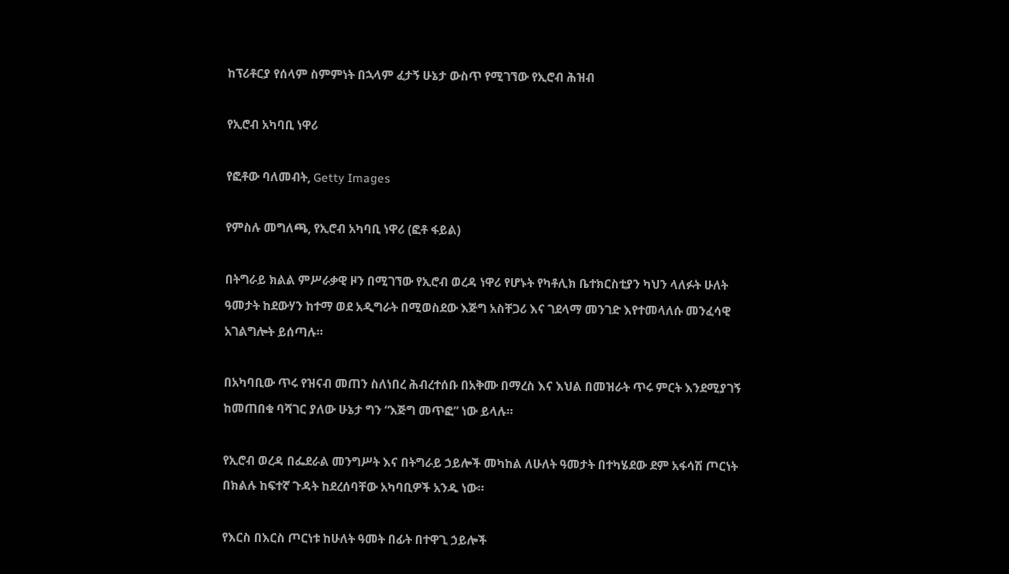ከፕሪቶርያ የሰላም ስምምነት በኋላም ፈታኝ ሁኔታ ውስጥ የሚገኘው የኢሮብ ሕዝብ

የኢሮብ አካባቢ ነዋሪ

የፎቶው ባለመብት, Getty Images

የምስሉ መግለጫ, የኢሮብ አካባቢ ነዋሪ (ፎቶ ፋይል)

በትግራይ ክልል ምሥራቃዊ ዞን በሚገኘው የኢሮብ ወረዳ ነዋሪ የሆኑት የካቶሊክ ቤተክርስቲያን ካህን ላለፉት ሁለት ዓመታት ከደውሃን ከተማ ወደ አዲግራት በሚወስደው እጅግ አስቸጋሪ እና ገደላማ መንገድ እየተመላለሱ መንፈሳዊ አገልግሎት ይሰጣሉ።

በአካባቢው ጥሩ የዝናብ መጠን ስለነበረ ሕብረተሰቡ በአቅሙ በማረስ እና እህል በመዝራት ጥሩ ምርት እንደሚያገኝ ከመጠበቁ ባሻገር ያለው ሁኔታ ግን “እጅግ መጥፎ” ነው ይላሉ።

የኢሮብ ወረዳ በፌደራል መንግሥት እና በትግራይ ኃይሎች መካከል ለሁለት ዓመታት በተካሄደው ደም አፋሳሽ ጦርነት በክልሉ ከፍተኛ ጉዳት ከደረሰባቸው አካባቢዎች አንዱ ነው።

የእርስ በእርስ ጦርነቱ ከሁለት ዓመት በፊት በተዋጊ ኃይሎች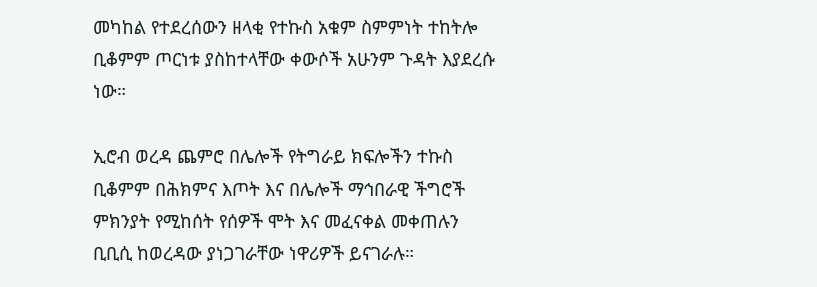መካከል የተደረሰውን ዘላቂ የተኩስ አቁም ስምምነት ተከትሎ ቢቆምም ጦርነቱ ያስከተላቸው ቀውሶች አሁንም ጉዳት እያደረሱ ነው።

ኢሮብ ወረዳ ጨምሮ በሌሎች የትግራይ ክፍሎችን ተኩስ ቢቆምም በሕክምና እጦት እና በሌሎች ማኅበራዊ ችግሮች ምክንያት የሚከሰት የሰዎች ሞት እና መፈናቀል መቀጠሉን ቢቢሲ ከወረዳው ያነጋገራቸው ነዋሪዎች ይናገራሉ።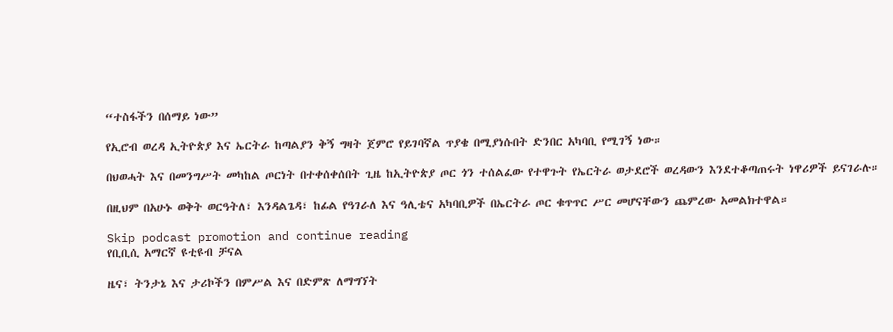“ተስፋችን በሰማይ ነው”

የኢሮብ ወረዳ ኢትዮጵያ እና ኤርትራ ከጣልያን ቅኝ ግዛት ጀምሮ የይገባኛል ጥያቄ በሚያነሱበት ድንበር አካባቢ የሚገኝ ነው።

በህወሓት እና በመንግሥት መካከል ጦርነት በተቀሰቀሰበት ጊዜ ከኢትዮጵያ ጦር ጎን ተሰልፈው የተዋጉት የኤርትራ ወታደሮች ወረዳውን እንደተቆጣጠሩት ነዋሪዎች ይናገራሉ።

በዚህም በአሁኑ ወቅት ወርዓትለ፣ እንዳልጌዳ፣ ከፊል የዓገራለ እና ዓሊቴና አካባቢዎች በኤርትራ ጦር ቁጥጥር ሥር መሆናቸውን ጨምረው አመልክተዋል።

Skip podcast promotion and continue reading
የቢቢሲ አማርኛ ዩቲዩብ ቻናል

ዜና፣ ትንታኔ እና ታሪኮችን በምሥል እና በድምጽ ለማግኘት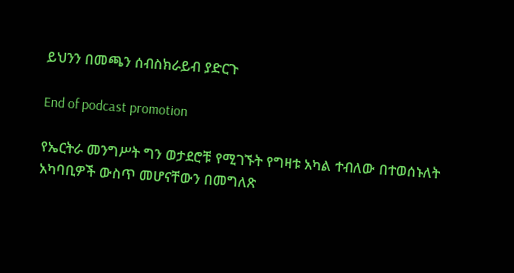ይህንን በመጫን ሰብስክራይብ ያድርጉ

End of podcast promotion

የኤርትራ መንግሥት ግን ወታደሮቹ የሚገኙት የግዛቱ አካል ተብለው በተወሰኑለት አካባቢዎች ውስጥ መሆናቸውን በመግለጽ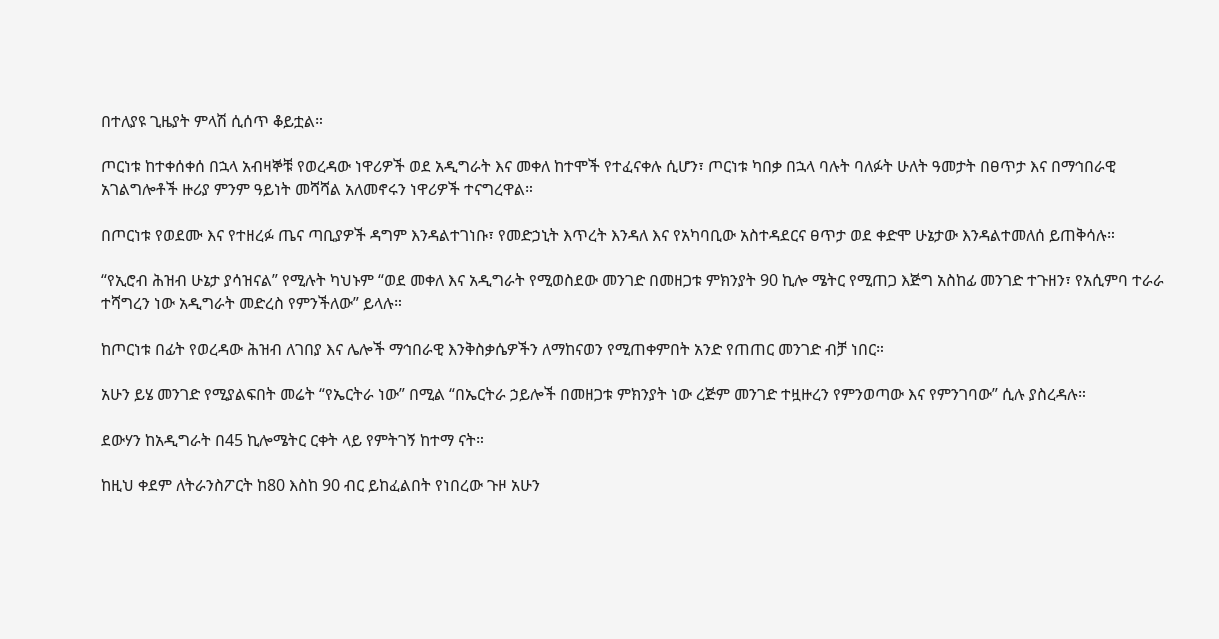በተለያዩ ጊዜያት ምላሽ ሲሰጥ ቆይቷል።

ጦርነቱ ከተቀሰቀሰ በኋላ አብዛኞቹ የወረዳው ነዋሪዎች ወደ አዲግራት እና መቀለ ከተሞች የተፈናቀሉ ሲሆን፣ ጦርነቱ ካበቃ በኋላ ባሉት ባለፉት ሁለት ዓመታት በፀጥታ እና በማኅበራዊ አገልግሎቶች ዙሪያ ምንም ዓይነት መሻሻል አለመኖሩን ነዋሪዎች ተናግረዋል።

በጦርነቱ የወደሙ እና የተዘረፉ ጤና ጣቢያዎች ዳግም እንዳልተገነቡ፣ የመድኃኒት እጥረት እንዳለ እና የአካባቢው አስተዳደርና ፀጥታ ወደ ቀድሞ ሁኔታው እንዳልተመለሰ ይጠቅሳሉ።

“የኢሮብ ሕዝብ ሁኔታ ያሳዝናል” የሚሉት ካህኑም “ወደ መቀለ እና አዲግራት የሚወስደው መንገድ በመዘጋቱ ምክንያት 90 ኪሎ ሜትር የሚጠጋ እጅግ አስከፊ መንገድ ተጉዘን፣ የአሲምባ ተራራ ተሻግረን ነው አዲግራት መድረስ የምንችለው” ይላሉ።

ከጦርነቱ በፊት የወረዳው ሕዝብ ለገበያ እና ሌሎች ማኅበራዊ እንቅስቃሴዎችን ለማከናወን የሚጠቀምበት አንድ የጠጠር መንገድ ብቻ ነበር።

አሁን ይሄ መንገድ የሚያልፍበት መሬት “የኤርትራ ነው” በሚል “በኤርትራ ኃይሎች በመዘጋቱ ምክንያት ነው ረጅም መንገድ ተዟዙረን የምንወጣው እና የምንገባው” ሲሉ ያስረዳሉ።

ደውሃን ከአዲግራት በ45 ኪሎሜትር ርቀት ላይ የምትገኝ ከተማ ናት።

ከዚህ ቀደም ለትራንስፖርት ከ80 እስከ 90 ብር ይከፈልበት የነበረው ጉዞ አሁን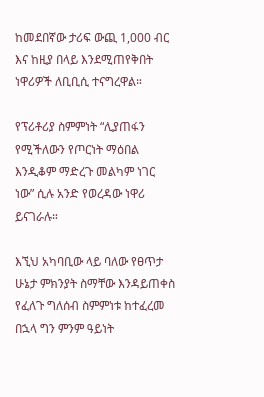ከመደበኛው ታሪፍ ውጪ 1,000 ብር እና ከዚያ በላይ እንደሚጠየቅበት ነዋሪዎች ለቢቢሲ ተናግረዋል።

የፕሪቶሪያ ስምምነት “ሊያጠፋን የሚችለውን የጦርነት ማዕበል እንዲቆም ማድረጉ መልካም ነገር ነው” ሲሉ አንድ የወረዳው ነዋሪ ይናገራሉ።

እኚህ አካባቢው ላይ ባለው የፀጥታ ሁኔታ ምክንያት ስማቸው እንዳይጠቀስ የፈለጉ ግለሰብ ስምምነቱ ከተፈረመ በኋላ ግን ምንም ዓይነት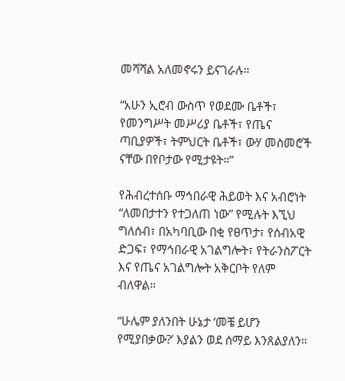መሻሻል አለመኖሩን ይናገራሉ።

“አሁን ኢሮብ ውስጥ የወደሙ ቤቶች፣ የመንግሥት መሥሪያ ቤቶች፣ የጤና ጣቢያዎች፣ ትምህርት ቤቶች፣ ውሃ መስመሮች ናቸው በየቦታው የሚታዩት።”

የሕብረተሰቡ ማኅበራዊ ሕይወት እና አብሮነት “ለመበታተን የተጋለጠ ነው” የሚሉት እኚህ ግለሰብ፣ በአካባቢው በቂ የፀጥታ፣ የሰብአዊ ድጋፍ፣ የማኅበራዊ አገልግሎት፣ የትራንስፖርት እና የጤና አገልግሎት አቅርቦት የለም ብለዋል።

“ሁሌም ያለንበት ሁኔታ ‘መቼ ይሆን የሚያበቃው?’ እያልን ወደ ሰማይ እንጸልያለን።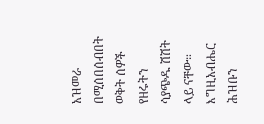አዝመራ በሚሰበሰብበት ወቅት ሰዎች የዘሩትን ሳያጭዱ ሽሽት ላይ ናቸው። እግዚአብሔር ሕዝቡን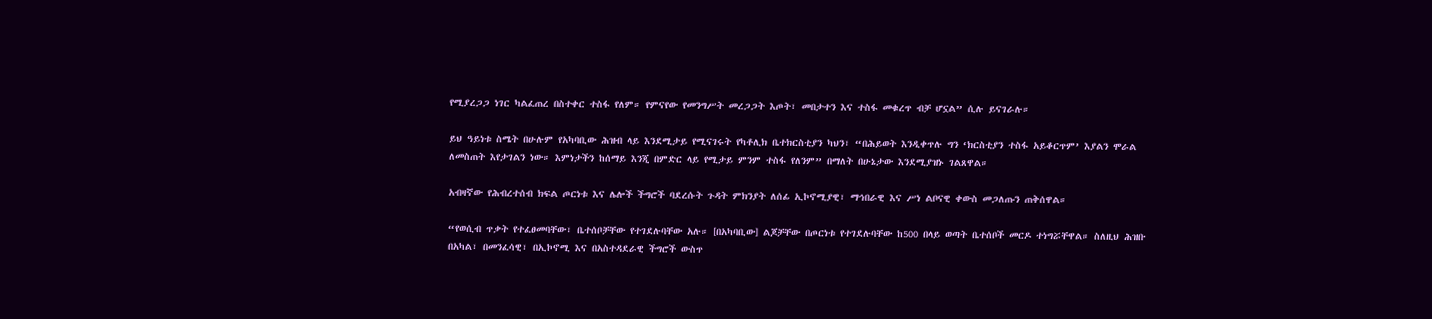የሚያረጋጋ ነገር ካልፈጠረ በስተቀር ተስፋ የለም። የምናየው የመንግሥት መረጋጋት እጦት፣ መበታተን እና ተስፋ መቁረጥ ብቻ ሆኗል” ሲሉ ይናገራሉ።

ይህ ዓይነቱ ስሜት በሁሉም የአካባቢው ሕዝብ ላይ እንደሚታይ የሚናገሩት የካቶሊክ ቤተክርስቲያን ካህን፣ “በሕይወት እንዲቀጥሉ ግን ‘ክርስቲያን ተስፋ አይቆርጥም’ እያልን ሞራል ለመስጠት እየታገልን ነው። እምነታችን ከሰማይ እንጂ በምድር ላይ የሚታይ ምንም ተስፋ የለንም” በማለት በሁኔታው እንደሚያዝኑ ገልጸዋል።

አብዛኛው የሕብረተሰብ ክፍል ጦርነቱ እና ሌሎች ችግሮች ባደረሱት ጉዳት ምክንያት ለሰፊ ኢኮኖሚያዊ፣ ማኅበራዊ እና ሥነ ልቦናዊ ቀውስ መጋለጡን ጠቅሰዋል።

“የወሲብ ጥቃት የተፈፀመባቸው፣ ቤተሰቦቻቸው የተገደሉባቸው አሉ። [በአካባቢው] ልጆቻቸው በጦርነቱ የተገደሉባቸው ከ500 በላይ ወጣት ቤተሰቦች መርዶ ተነግሯቸዋል። ስለዚህ ሕዝቡ በአካል፣ በመንፈሳዊ፣ በኢኮኖሚ እና በአስተዳደራዊ ችግሮች ውስጥ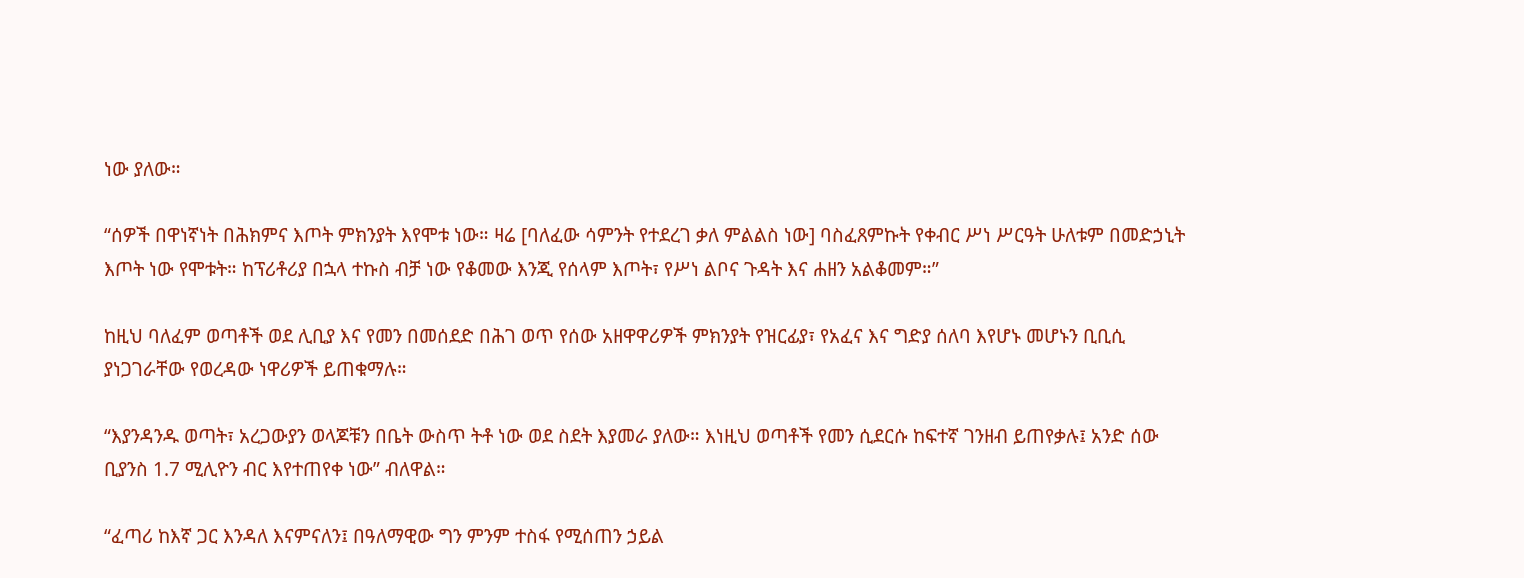ነው ያለው።

“ሰዎች በዋነኛነት በሕክምና እጦት ምክንያት እየሞቱ ነው። ዛሬ [ባለፈው ሳምንት የተደረገ ቃለ ምልልስ ነው] ባስፈጸምኩት የቀብር ሥነ ሥርዓት ሁለቱም በመድኃኒት እጦት ነው የሞቱት። ከፕሪቶሪያ በኋላ ተኩስ ብቻ ነው የቆመው እንጂ የሰላም እጦት፣ የሥነ ልቦና ጉዳት እና ሐዘን አልቆመም።”

ከዚህ ባለፈም ወጣቶች ወደ ሊቢያ እና የመን በመሰደድ በሕገ ወጥ የሰው አዘዋዋሪዎች ምክንያት የዝርፊያ፣ የአፈና እና ግድያ ሰለባ እየሆኑ መሆኑን ቢቢሲ ያነጋገራቸው የወረዳው ነዋሪዎች ይጠቁማሉ።

“እያንዳንዱ ወጣት፣ አረጋውያን ወላጆቹን በቤት ውስጥ ትቶ ነው ወደ ስደት እያመራ ያለው። እነዚህ ወጣቶች የመን ሲደርሱ ከፍተኛ ገንዘብ ይጠየቃሉ፤ አንድ ሰው ቢያንስ 1.7 ሚሊዮን ብር እየተጠየቀ ነው” ብለዋል።

“ፈጣሪ ከእኛ ጋር እንዳለ እናምናለን፤ በዓለማዊው ግን ምንም ተስፋ የሚሰጠን ኃይል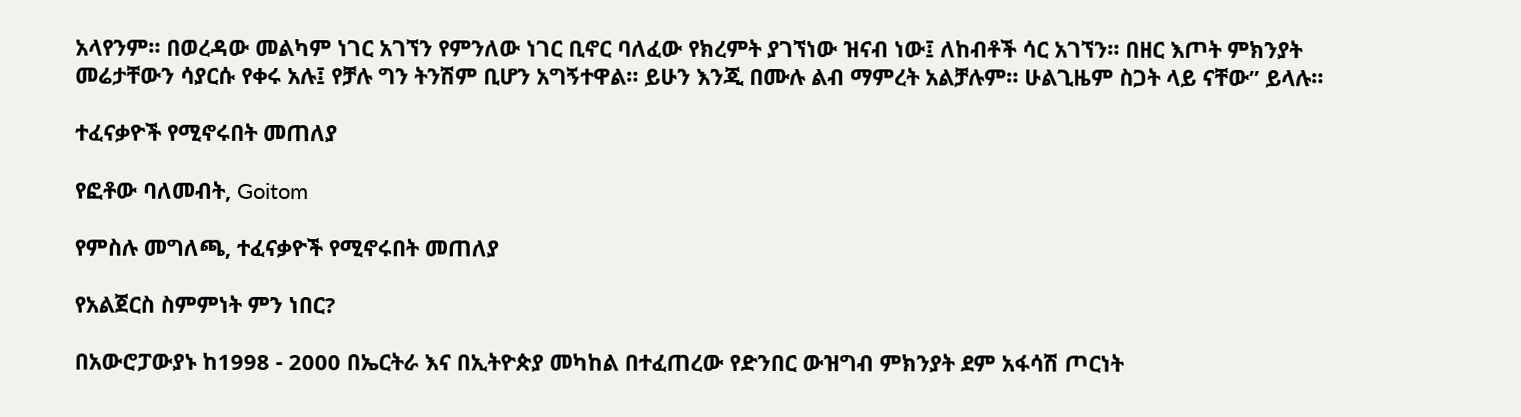አላየንም። በወረዳው መልካም ነገር አገኘን የምንለው ነገር ቢኖር ባለፈው የክረምት ያገኘነው ዝናብ ነው፤ ለከብቶች ሳር አገኘን። በዘር እጦት ምክንያት መሬታቸውን ሳያርሱ የቀሩ አሉ፤ የቻሉ ግን ትንሽም ቢሆን አግኝተዋል። ይሁን እንጂ በሙሉ ልብ ማምረት አልቻሉም። ሁልጊዜም ስጋት ላይ ናቸው” ይላሉ።

ተፈናቃዮች የሚኖሩበት መጠለያ

የፎቶው ባለመብት, Goitom

የምስሉ መግለጫ, ተፈናቃዮች የሚኖሩበት መጠለያ

የአልጀርስ ስምምነት ምን ነበር?

በአውሮፓውያኑ ከ1998 - 2000 በኤርትራ እና በኢትዮጵያ መካከል በተፈጠረው የድንበር ውዝግብ ምክንያት ደም አፋሳሽ ጦርነት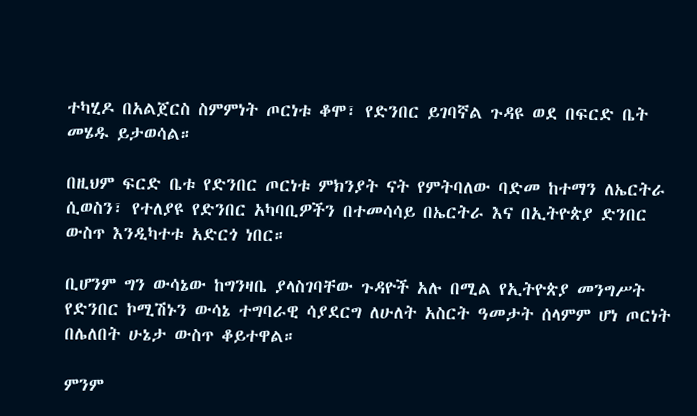ተካሂዶ በአልጀርስ ስምምነት ጦርነቱ ቆሞ፣ የድንበር ይገባኛል ጉዳዩ ወደ በፍርድ ቤት መሄዱ ይታወሳል።

በዚህም ፍርድ ቤቱ የድንበር ጦርነቱ ምክንያት ናት የምትባለው ባድመ ከተማን ለኤርትራ ሲወስን፣ የተለያዩ የድንበር አካባቢዎችን በተመሳሳይ በኤርትራ እና በኢትዮጵያ ድንበር ውስጥ እንዲካተቱ አድርጎ ነበር።

ቢሆንም ግን ውሳኔው ከግንዛቤ ያላስገባቸው ጉዳዮች አሉ በሚል የኢትዮጵያ መንግሥት የድንበር ኮሚሽኑን ውሳኔ ተግባራዊ ሳያደርግ ለሁለት አስርት ዓመታት ሰላምም ሆነ ጦርነት በሌለበት ሁኔታ ውስጥ ቆይተዋል።

ምንም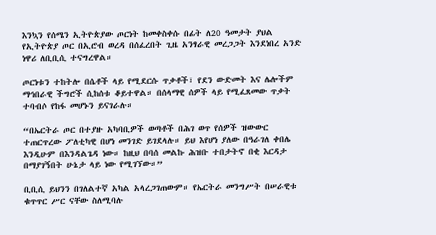እንኳን የሰሜን ኢትዮጵያው ጦርነት ከመቀስቀሱ በፊት ለ20 ዓመታት ያህል የኢትዮጵያ ጦር በኢሮብ ወረዳ በሰፈረበት ጊዜ አንፃራዊ መረጋጋት እንደነበረ አንድ ነዋሪ ለቢቢሲ ተናግረዋል።

ጦርነቱን ተከትሎ በሴቶች ላይ የሚደርሱ ጥቃቶች፣ የደን ውድመት እና ሌሎችም ማኅበራዊ ችግሮች ሲከሰቱ ቆይተዋል። በሰላማዊ ሰዎች ላይ የሚፈጸመው ጥቃት ተባብሶ የከፋ መሆኑን ይናገራሉ።

“በኤርትራ ጦር በተያዙ አካባቢዎች ወጣቶች በሕገ ወጥ የሰዎች ዝውውር ተጠርጥረው ፖለቲካዊ በሆነ መንገድ ይገደላሉ። ይህ እየሆነ ያለው በዓራገለ ቀበሌ እንዲሁም በእንዳልጌዳ ነው። ከዚህ በባሰ መልኩ ሕዝቡ ተበታትኖ በቂ እርዳታ በማያገኝበት ሁኔታ ላይ ነው የሚገኘው።”

ቢቢሲ ይህንን በገለልተኛ አካል አላረጋገጠውም። የኤርትራ መንግሥት በሠራዊቱ ቁጥጥር ሥር ናቸው ስለሚባሉ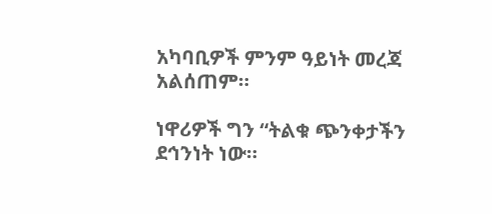አካባቢዎች ምንም ዓይነት መረጃ አልሰጠም።

ነዋሪዎች ግን “ትልቁ ጭንቀታችን ደኅንነት ነው።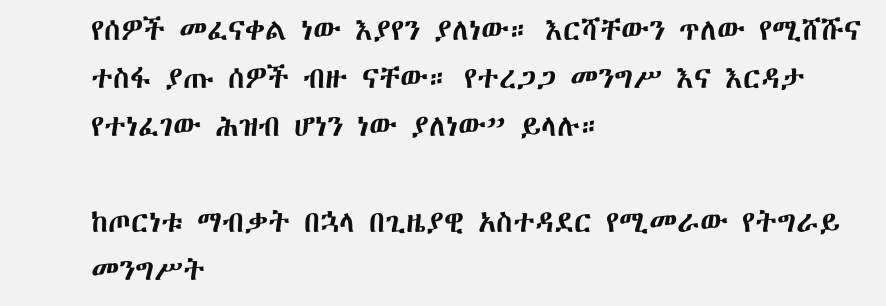የሰዎች መፈናቀል ነው እያየን ያለነው። እርሻቸውን ጥለው የሚሸሹና ተስፋ ያጡ ሰዎች ብዙ ናቸው። የተረጋጋ መንግሥ እና እርዳታ የተነፈገው ሕዝብ ሆነን ነው ያለነው” ይላሉ።

ከጦርነቱ ማብቃት በኋላ በጊዜያዊ አስተዳደር የሚመራው የትግራይ መንግሥት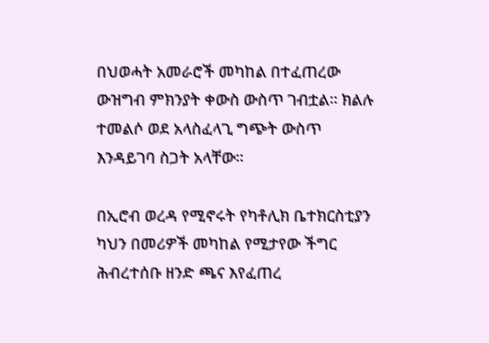በህወሓት አመራሮች መካከል በተፈጠረው ውዝግብ ምክንያት ቀውስ ውስጥ ገብቷል። ክልሉ ተመልሶ ወደ አላስፈላጊ ግጭት ውስጥ እንዳይገባ ስጋት አላቸው።

በኢሮብ ወረዳ የሚኖሩት የካቶሊክ ቤተክርስቲያን ካህን በመሪዎች መካከል የሚታየው ችግር ሕብረተሰቡ ዘንድ ጫና እየፈጠረ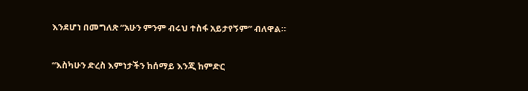እንደሆነ በመግለጽ “አሁን ምንም ብሩህ ተስፋ አይታየኝም” ብለዋል።

“እስካሁን ድረስ እምነታችን ከሰማይ እንጂ ከምድር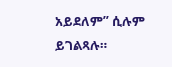አይደለም” ሲሉም ይገልጻሉ።